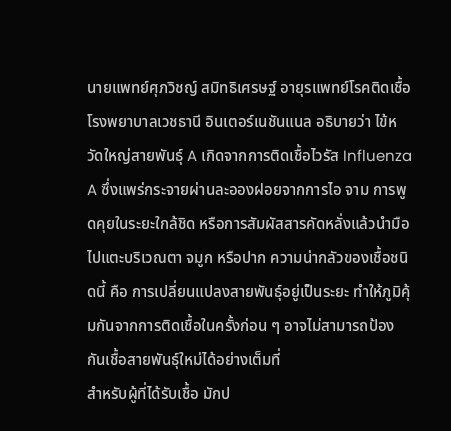นายแพทย์ศุภวิชญ์ สมิทธิเศรษฐ์ อายุรแพทย์โรคติดเชื้อ โรงพยาบาลเวชธานี อินเตอร์เนชันแนล อธิบายว่า ไข้หวัดใหญ่สายพันธุ์ A เกิดจากการติดเชื้อไวรัส Influenza A ซึ่งแพร่กระจายผ่านละอองฝอยจากการไอ จาม การพูดคุยในระยะใกล้ชิด หรือการสัมผัสสารคัดหลั่งแล้วนำมือไปแตะบริเวณตา จมูก หรือปาก ความน่ากลัวของเชื้อชนิดนี้ คือ การเปลี่ยนแปลงสายพันธุ์อยู่เป็นระยะ ทำให้ภูมิคุ้มกันจากการติดเชื้อในครั้งก่อน ๆ อาจไม่สามารถป้องกันเชื้อสายพันธุ์ใหม่ได้อย่างเต็มที่
สำหรับผู้ที่ได้รับเชื้อ มักป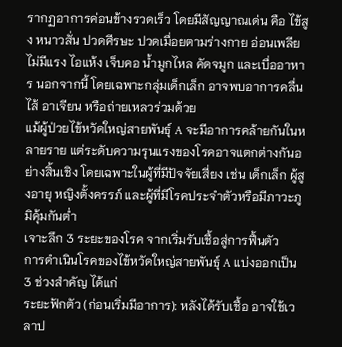รากฏอาการค่อนข้างรวดเร็ว โดยมีสัญญาณเด่น คือ ไข้สูง หนาวสั่น ปวดศีรษะ ปวดเมื่อยตามร่างกาย อ่อนเพลียไม่มีแรง ไอแห้ง เจ็บคอ น้ำมูกไหล คัดจมูก และเบื่ออาหาร นอกจากนี้ โดยเฉพาะกลุ่มเด็กเล็ก อาจพบอาการคลื่นไส้ อาเจียน หรือถ่ายเหลวร่วมด้วย
แม้ผู้ป่วยไข้หวัดใหญ่สายพันธุ์ A จะมีอาการคล้ายกันในหลายราย แต่ระดับความรุนแรงของโรคอาจแตกต่างกันอย่างสิ้นเชิง โดยเฉพาะในผู้ที่มีปัจจัยเสี่ยง เช่น เด็กเล็ก ผู้สูงอายุ หญิงตั้งครรภ์ และผู้ที่มีโรคประจำตัวหรือมีภาวะภูมิคุ้มกันต่ำ
เจาะลึก 3 ระยะของโรค จากเริ่มรับเชื้อสู่การฟื้นตัว
การดำเนินโรคของไข้หวัดใหญ่สายพันธุ์ A แบ่งออกเป็น 3 ช่วงสำคัญ ได้แก่
ระยะฟักตัว (ก่อนเริ่มมีอาการ): หลังได้รับเชื้อ อาจใช้เวลาป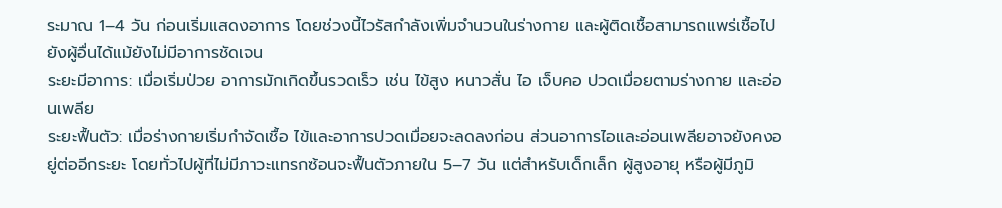ระมาณ 1–4 วัน ก่อนเริ่มแสดงอาการ โดยช่วงนี้ไวรัสกำลังเพิ่มจำนวนในร่างกาย และผู้ติดเชื้อสามารถแพร่เชื้อไปยังผู้อื่นได้แม้ยังไม่มีอาการชัดเจน
ระยะมีอาการ: เมื่อเริ่มป่วย อาการมักเกิดขึ้นรวดเร็ว เช่น ไข้สูง หนาวสั่น ไอ เจ็บคอ ปวดเมื่อยตามร่างกาย และอ่อนเพลีย
ระยะฟื้นตัว: เมื่อร่างกายเริ่มกำจัดเชื้อ ไข้และอาการปวดเมื่อยจะลดลงก่อน ส่วนอาการไอและอ่อนเพลียอาจยังคงอยู่ต่ออีกระยะ โดยทั่วไปผู้ที่ไม่มีภาวะแทรกซ้อนจะฟื้นตัวภายใน 5–7 วัน แต่สำหรับเด็กเล็ก ผู้สูงอายุ หรือผู้มีภูมิ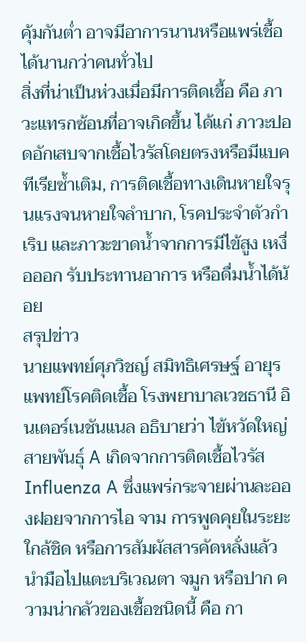คุ้มกันต่ำ อาจมีอาการนานหรือแพร่เชื้อได้นานกว่าคนทั่วไป
สิ่งที่น่าเป็นห่วงเมื่อมีการติดเชื้อ คือ ภาวะแทรกซ้อนที่อาจเกิดขึ้น ได้แก่ ภาวะปอดอักเสบจากเชื้อไวรัสโดยตรงหรือมีแบคทีเรียซ้ำเติม, การติดเชื้อทางเดินหายใจรุนแรงจนหายใจลำบาก, โรคประจำตัวกำเริบ และภาวะขาดน้ำจากการมีไข้สูง เหงื่อออก รับประทานอาการ หรือดื่มน้ำได้น้อย
สรุปข่าว
นายแพทย์ศุภวิชญ์ สมิทธิเศรษฐ์ อายุรแพทย์โรคติดเชื้อ โรงพยาบาลเวชธานี อินเตอร์เนชันแนล อธิบายว่า ไข้หวัดใหญ่สายพันธุ์ A เกิดจากการติดเชื้อไวรัส Influenza A ซึ่งแพร่กระจายผ่านละอองฝอยจากการไอ จาม การพูดคุยในระยะใกล้ชิด หรือการสัมผัสสารคัดหลั่งแล้วนำมือไปแตะบริเวณตา จมูก หรือปาก ความน่ากลัวของเชื้อชนิดนี้ คือ กา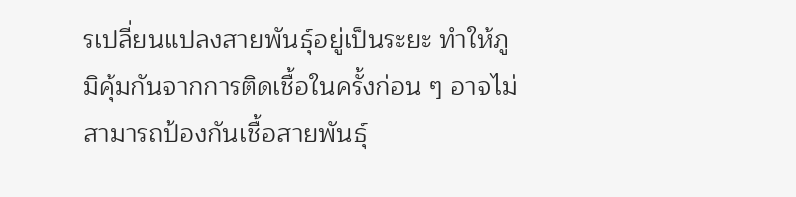รเปลี่ยนแปลงสายพันธุ์อยู่เป็นระยะ ทำให้ภูมิคุ้มกันจากการติดเชื้อในครั้งก่อน ๆ อาจไม่สามารถป้องกันเชื้อสายพันธุ์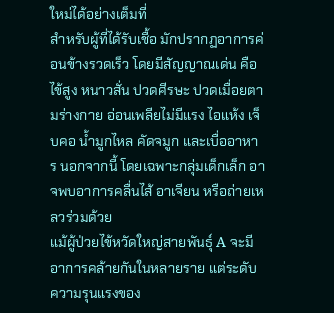ใหม่ได้อย่างเต็มที่
สำหรับผู้ที่ได้รับเชื้อ มักปรากฏอาการค่อนข้างรวดเร็ว โดยมีสัญญาณเด่น คือ ไข้สูง หนาวสั่น ปวดศีรษะ ปวดเมื่อยตามร่างกาย อ่อนเพลียไม่มีแรง ไอแห้ง เจ็บคอ น้ำมูกไหล คัดจมูก และเบื่ออาหาร นอกจากนี้ โดยเฉพาะกลุ่มเด็กเล็ก อาจพบอาการคลื่นไส้ อาเจียน หรือถ่ายเหลวร่วมด้วย
แม้ผู้ป่วยไข้หวัดใหญ่สายพันธุ์ A จะมีอาการคล้ายกันในหลายราย แต่ระดับความรุนแรงของ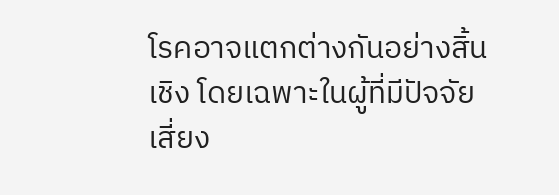โรคอาจแตกต่างกันอย่างสิ้นเชิง โดยเฉพาะในผู้ที่มีปัจจัยเสี่ยง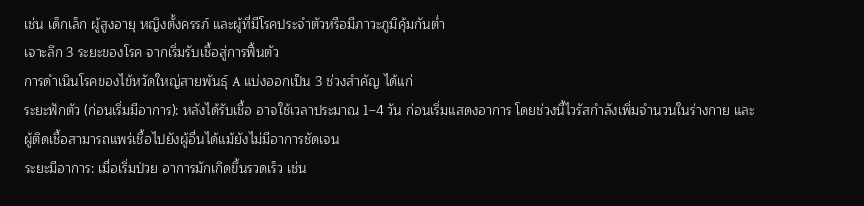เช่น เด็กเล็ก ผู้สูงอายุ หญิงตั้งครรภ์ และผู้ที่มีโรคประจำตัวหรือมีภาวะภูมิคุ้มกันต่ำ
เจาะลึก 3 ระยะของโรค จากเริ่มรับเชื้อสู่การฟื้นตัว
การดำเนินโรคของไข้หวัดใหญ่สายพันธุ์ A แบ่งออกเป็น 3 ช่วงสำคัญ ได้แก่
ระยะฟักตัว (ก่อนเริ่มมีอาการ): หลังได้รับเชื้อ อาจใช้เวลาประมาณ 1–4 วัน ก่อนเริ่มแสดงอาการ โดยช่วงนี้ไวรัสกำลังเพิ่มจำนวนในร่างกาย และผู้ติดเชื้อสามารถแพร่เชื้อไปยังผู้อื่นได้แม้ยังไม่มีอาการชัดเจน
ระยะมีอาการ: เมื่อเริ่มป่วย อาการมักเกิดขึ้นรวดเร็ว เช่น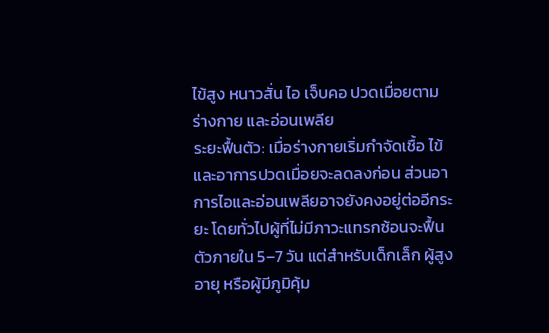ไข้สูง หนาวสั่น ไอ เจ็บคอ ปวดเมื่อยตามร่างกาย และอ่อนเพลีย
ระยะฟื้นตัว: เมื่อร่างกายเริ่มกำจัดเชื้อ ไข้และอาการปวดเมื่อยจะลดลงก่อน ส่วนอาการไอและอ่อนเพลียอาจยังคงอยู่ต่ออีกระยะ โดยทั่วไปผู้ที่ไม่มีภาวะแทรกซ้อนจะฟื้นตัวภายใน 5–7 วัน แต่สำหรับเด็กเล็ก ผู้สูงอายุ หรือผู้มีภูมิคุ้ม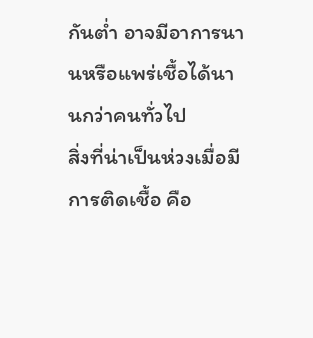กันต่ำ อาจมีอาการนานหรือแพร่เชื้อได้นานกว่าคนทั่วไป
สิ่งที่น่าเป็นห่วงเมื่อมีการติดเชื้อ คือ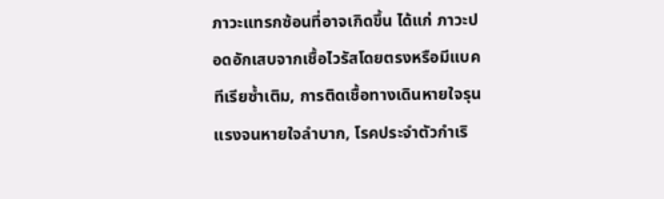ภาวะแทรกซ้อนที่อาจเกิดขึ้น ได้แก่ ภาวะปอดอักเสบจากเชื้อไวรัสโดยตรงหรือมีแบคทีเรียซ้ำเติม, การติดเชื้อทางเดินหายใจรุนแรงจนหายใจลำบาก, โรคประจำตัวกำเริ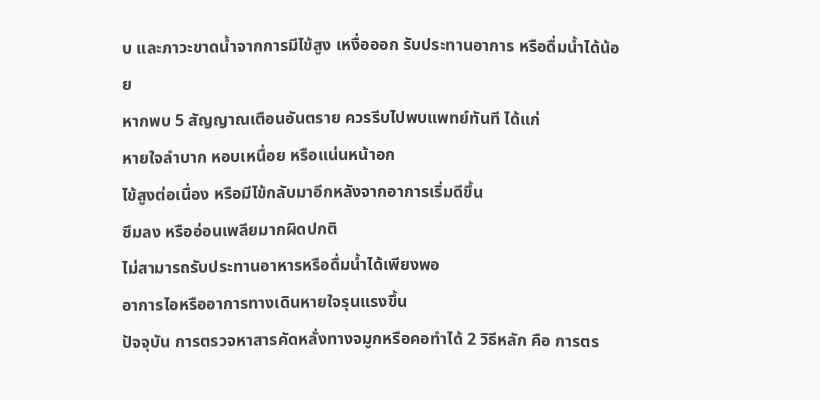บ และภาวะขาดน้ำจากการมีไข้สูง เหงื่อออก รับประทานอาการ หรือดื่มน้ำได้น้อย
หากพบ 5 สัญญาณเตือนอันตราย ควรรีบไปพบแพทย์ทันที ได้แก่
หายใจลำบาก หอบเหนื่อย หรือแน่นหน้าอก
ไข้สูงต่อเนื่อง หรือมีไข้กลับมาอีกหลังจากอาการเริ่มดีขึ้น
ซึมลง หรืออ่อนเพลียมากผิดปกติ
ไม่สามารถรับประทานอาหารหรือดื่มน้ำได้เพียงพอ
อาการไอหรืออาการทางเดินหายใจรุนแรงขึ้น
ปัจจุบัน การตรวจหาสารคัดหลั่งทางจมูกหรือคอทำได้ 2 วิธีหลัก คือ การตร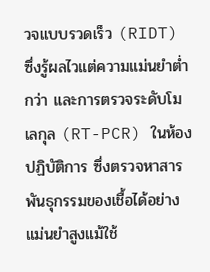วจแบบรวดเร็ว (RIDT) ซึ่งรู้ผลไวแต่ความแม่นยำต่ำกว่า และการตรวจระดับโมเลกุล (RT-PCR) ในห้องปฏิบัติการ ซึ่งตรวจหาสารพันธุกรรมของเชื้อได้อย่างแม่นยำสูงแม้ใช้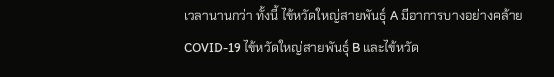เวลานานกว่า ทั้งนี้ ไข้หวัดใหญ่สายพันธุ์ A มีอาการบางอย่างคล้าย COVID-19 ไข้หวัดใหญ่สายพันธุ์ B และไข้หวัด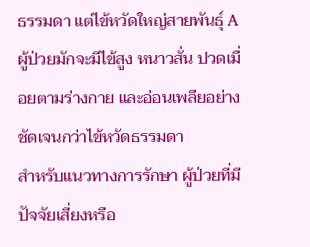ธรรมดา แต่ไข้หวัดใหญ่สายพันธุ์ A ผู้ป่วยมักจะมีไข้สูง หนาวสั่น ปวดเมื่อยตามร่างกาย และอ่อนเพลียอย่างชัดเจนกว่าไข้หวัดธรรมดา
สำหรับแนวทางการรักษา ผู้ป่วยที่มีปัจจัยเสี่ยงหรือ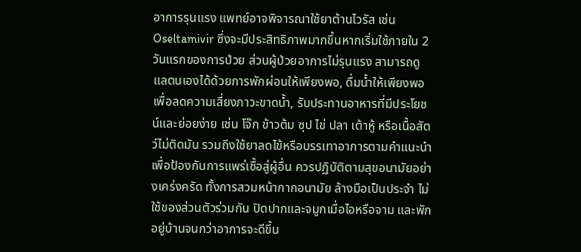อาการรุนแรง แพทย์อาจพิจารณาใช้ยาต้านไวรัส เช่น Oseltamivir ซึ่งจะมีประสิทธิภาพมากขึ้นหากเริ่มใช้ภายใน 2 วันแรกของการป่วย ส่วนผู้ป่วยอาการไม่รุนแรง สามารถดูแลตนเองได้ด้วยการพักผ่อนให้เพียงพอ, ดื่มน้ำให้เพียงพอเพื่อลดความเสี่ยงภาวะขาดน้ำ, รับประทานอาหารที่มีประโยชน์และย่อยง่าย เช่น โจ๊ก ข้าวต้ม ซุป ไข่ ปลา เต้าหู้ หรือเนื้อสัตว์ไม่ติดมัน รวมถึงใช้ยาลดไข้หรือบรรเทาอาการตามคำแนะนำ
เพื่อป้องกันการแพร่เชื้อสู่ผู้อื่น ควรปฏิบัติตามสุขอนามัยอย่างเคร่งครัด ทั้งการสวมหน้ากากอนามัย ล้างมือเป็นประจำ ไม่ใช้ของส่วนตัวร่วมกัน ปิดปากและจมูกเมื่อไอหรือจาม และพักอยู่บ้านจนกว่าอาการจะดีขึ้น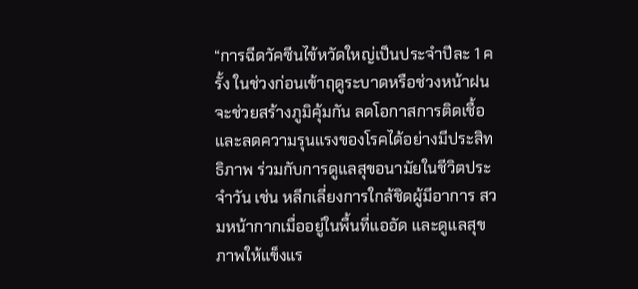“การฉีดวัคซีนไข้หวัดใหญ่เป็นประจำปีละ 1 ครั้ง ในช่วงก่อนเข้าฤดูระบาดหรือช่วงหน้าฝน จะช่วยสร้างภูมิคุ้มกัน ลดโอกาสการติดเชื้อ และลดความรุนแรงของโรคได้อย่างมีประสิทธิภาพ ร่วมกับการดูแลสุขอนามัยในชีวิตประจำวัน เช่น หลีกเลี่ยงการใกล้ชิดผู้มีอาการ สวมหน้ากากเมื่ออยู่ในพื้นที่แออัด และดูแลสุขภาพให้แข็งแร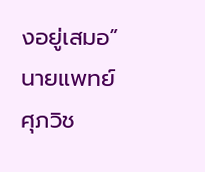งอยู่เสมอ” นายแพทย์ศุภวิช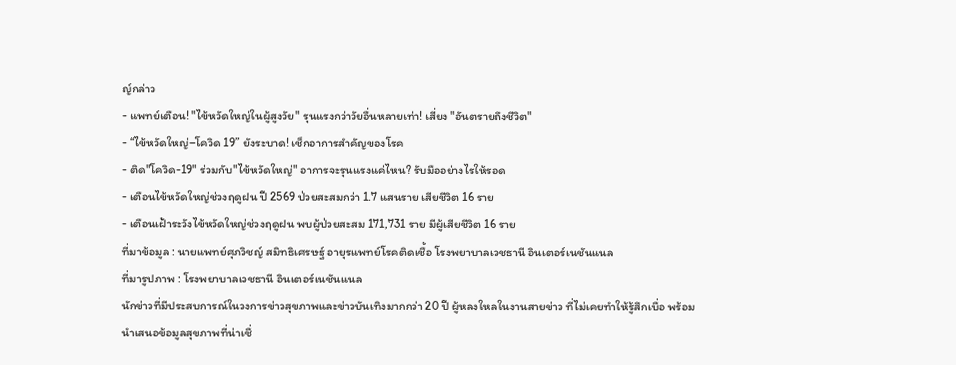ญ์กล่าว
- แพทย์เตือน! "ไข้หวัดใหญ่ในผู้สูงวัย" รุนแรงกว่าวัยอื่นหลายเท่า! เสี่ยง "อันตรายถึงชีวิต"
- “ไข้หวัดใหญ่–โควิด 19” ยังระบาด! เช็กอาการสำคัญของโรค
- ติด"โควิด-19" ร่วมกับ"ไข้หวัดใหญ่" อาการจะรุนแรงแค่ไหน? รับมืออย่างไรให้รอด
- เตือนไข้หวัดใหญ่ช่วงฤดูฝน ปี 2569 ป่วยสะสมกว่า 1.7 แสนราย เสียชีวิต 16 ราย
- เตือนเฝ้าระวังไข้หวัดใหญ่ช่วงฤดูฝน พบผู้ป่วยสะสม 171,731 ราย มีผู้เสียชีวิต 16 ราย
ที่มาข้อมูล : นายแพทย์ศุภวิชญ์ สมิทธิเศรษฐ์ อายุรแพทย์โรคติดเชื้อ โรงพยาบาลเวชธานี อินเตอร์เนชันแนล
ที่มารูปภาพ : โรงพยาบาลเวชธานี อินเตอร์เนชันแนล
นักข่าวที่มีประสบการณ์ในวงการข่าวสุขภาพและข่าวบันเทิงมากกว่า 20 ปี ผู้หลงใหลในงานสายข่าว ที่ไม่เคยทำให้รู้สึกเบื่อ พร้อมนำเสนอข้อมูลสุขภาพที่น่าเชื่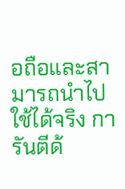อถือและสามารถนำไปใช้ได้จริง การันตีด้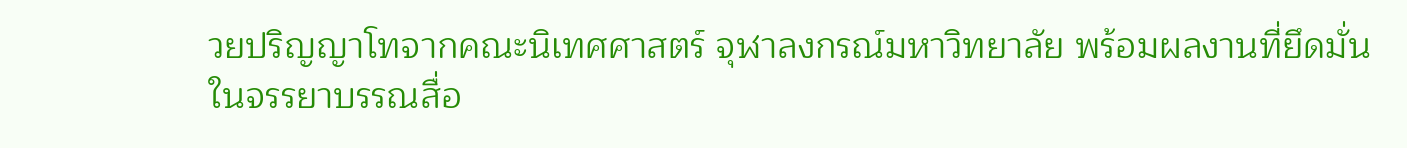วยปริญญาโทจากคณะนิเทศศาสตร์ จุฬาลงกรณ์มหาวิทยาลัย พร้อมผลงานที่ยึดมั่นในจรรยาบรรณสื่อ